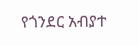የጎንደር አብያተ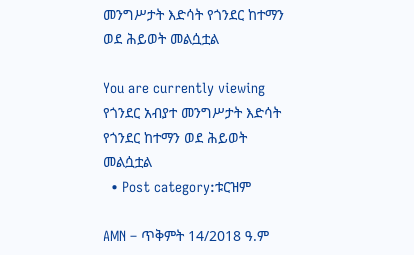መንግሥታት እድሳት የጎንደር ከተማን ወደ ሕይወት መልሷቷል

You are currently viewing የጎንደር አብያተ መንግሥታት እድሳት የጎንደር ከተማን ወደ ሕይወት መልሷቷል
  • Post category:ቱርዝም

AMN – ጥቅምት 14/2018 ዓ.ም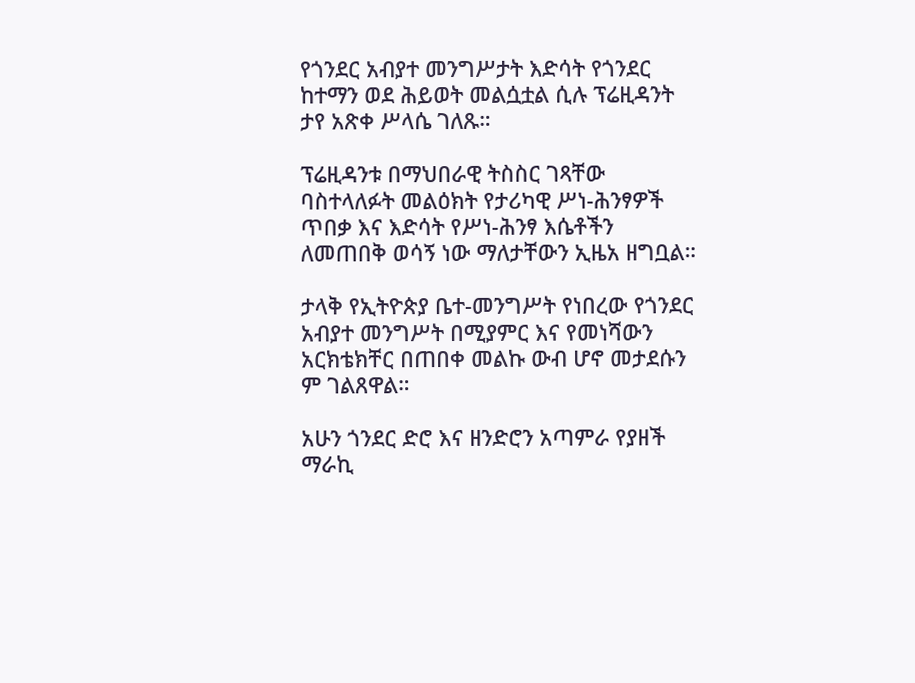የጎንደር አብያተ መንግሥታት እድሳት የጎንደር ከተማን ወደ ሕይወት መልሷቷል ሲሉ ፕሬዚዳንት ታየ አጽቀ ሥላሴ ገለጹ።

ፕሬዚዳንቱ በማህበራዊ ትስስር ገጻቸው ባስተላለፉት መልዕክት የታሪካዊ ሥነ-ሕንፃዎች ጥበቃ እና እድሳት የሥነ-ሕንፃ እሴቶችን ለመጠበቅ ወሳኝ ነው ማለታቸውን ኢዜአ ዘግቧል።

ታላቅ የኢትዮጵያ ቤተ-መንግሥት የነበረው የጎንደር አብያተ መንግሥት በሚያምር እና የመነሻውን አርክቴክቸር በጠበቀ መልኩ ውብ ሆኖ መታደሱን ም ገልጸዋል።

አሁን ጎንደር ድሮ እና ዘንድሮን አጣምራ የያዘች ማራኪ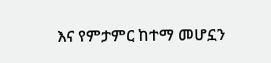እና የምታምር ከተማ መሆኗን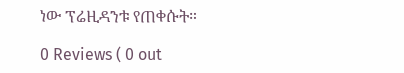ነው ፕሬዚዳንቱ የጠቀሱት።

0 Reviews ( 0 out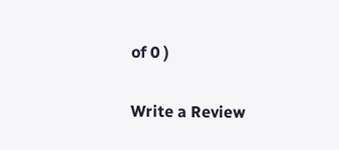of 0 )

Write a Review